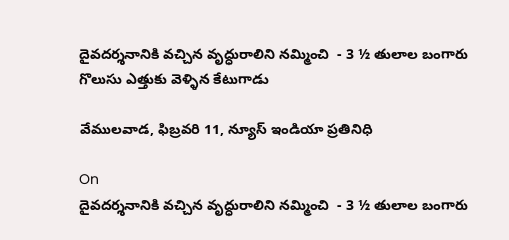దైవదర్శనానికి వచ్చిన వృద్ధురాలిని నమ్మించి  - 3 ½ తులాల బంగారు గొలుసు ఎత్తుకు వెళ్ళిన కేటుగాడు

వేములవాడ, ఫిబ్రవరి 11, న్యూస్ ఇండియా ప్రతినిధి

On
దైవదర్శనానికి వచ్చిన వృద్ధురాలిని నమ్మించి  - 3 ½ తులాల బంగారు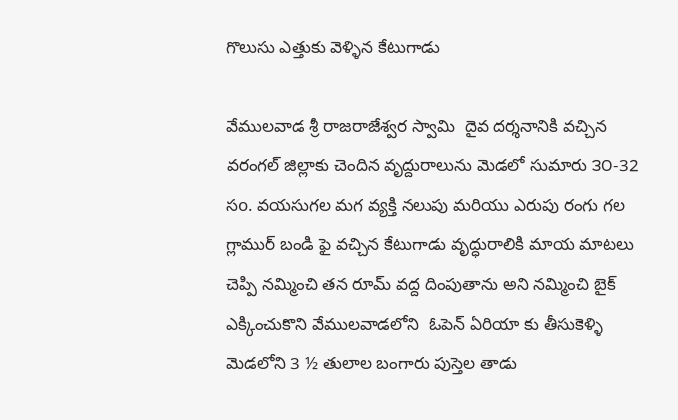గొలుసు ఎత్తుకు వెళ్ళిన కేటుగాడు

వేములవాడ శ్రీ రాజరాజేశ్వర స్వామి  దైవ దర్శనానికి వచ్చిన వరంగల్ జిల్లాకు చెందిన వృద్దురాలును మెడలో సుమారు ౩౦-32 సo. వయసుగల మగ వ్యక్తి నలుపు మరియు ఎరుపు రంగు గల గ్లాముర్ బండి ఫై వచ్చిన కేటుగాడు వృద్ధురాలికి మాయ మాటలు చెప్పి నమ్మించి తన రూమ్ వద్ద దింపుతాను అని నమ్మించి బైక్ ఎక్కించుకొని వేములవాడలోని  ఓపెన్ ఏరియా కు తీసుకెళ్ళి మెడలోని 3 ½ తులాల బంగారు పుస్తెల తాడు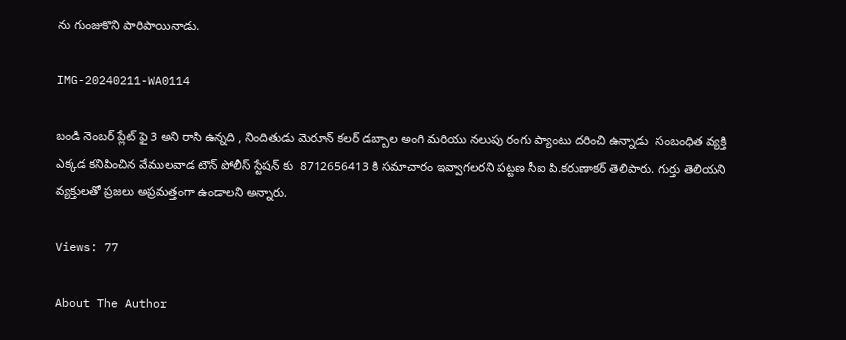ను గుంజుకొని పారిపాయినాడు.

IMG-20240211-WA0114

బండి నెంబర్ ప్లేట్ ఫై 3 అని రాసి ఉన్నది , నిందితుడు మెరూన్ కలర్ డబ్బాల అంగి మరియు నలుపు రంగు ప్యాంటు దరించి ఉన్నాడు  సంబంధిత వ్యక్తి ఎక్కడ కనిపించిన వేములవాడ టౌన్ పోలీస్ స్టేషన్ కు  8712656413 కి సమాచారం ఇవ్వాగలరని పట్టణ సీఐ పి.కరుణాకర్ తెలిపారు. గుర్తు తెలియని వ్యక్తులతో ప్రజలు అప్రమత్తంగా ఉండాలని అన్నారు.

Views: 77

About The Author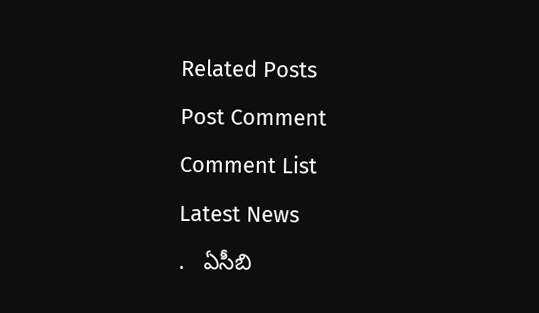Related Posts

Post Comment

Comment List

Latest News

.   ఏసీబి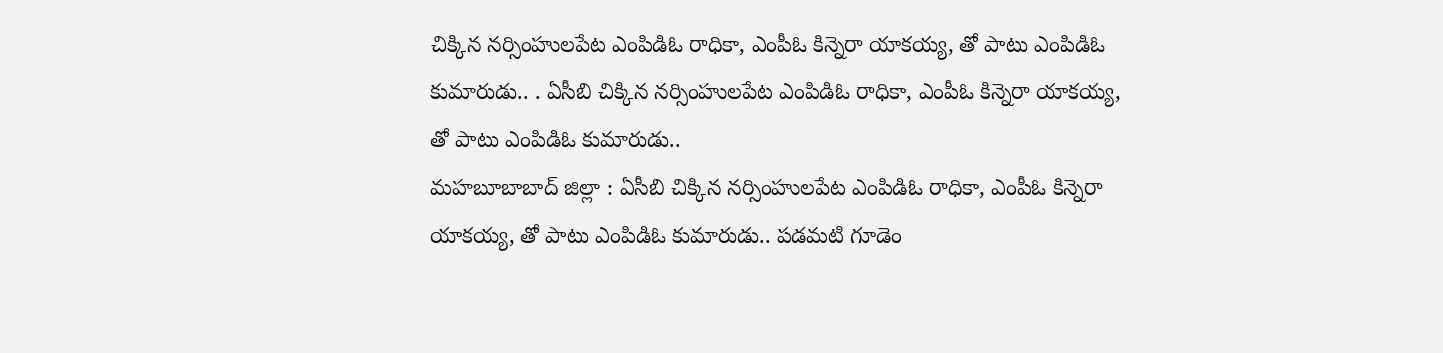చిక్కిన నర్సింహులపేట ఎంపిడిఓ రాధికా, ఎంపీఓ కిన్నెరా యాకయ్య, తో పాటు ఎంపిడిఓ కుమారుడు.. . ఏసీబి చిక్కిన నర్సింహులపేట ఎంపిడిఓ రాధికా, ఎంపీఓ కిన్నెరా యాకయ్య, తో పాటు ఎంపిడిఓ కుమారుడు..
మహబూబాబాద్ జిల్లా : ఏసీబి చిక్కిన నర్సింహులపేట ఎంపిడిఓ రాధికా, ఎంపీఓ కిన్నెరా యాకయ్య, తో పాటు ఎంపిడిఓ కుమారుడు.. పడమటి గూడెం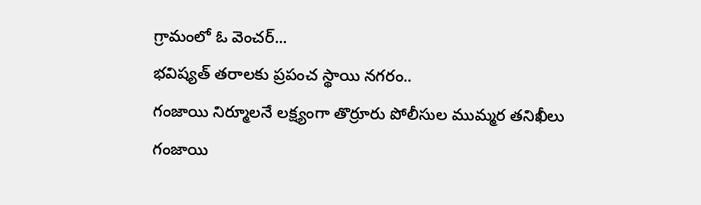గ్రామంలో ఓ వెంచర్...
భవిష్యత్ తరాలకు ప్రపంచ స్థాయి నగరం..
గంజాయి నిర్మూలనే లక్ష్యంగా తొర్రూరు పోలీసుల ముమ్మర తనిఖీలు
గంజాయి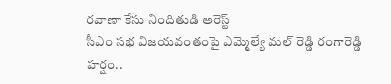రవాణా కేసు నిందితుడి అరెస్ట్
సీఎం సభ విజయవంతంపై ఎమ్మెల్యే మల్ రెడ్డి రంగారెడ్డి హర్షం..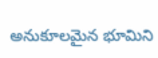అనుకూలమైన భూమిని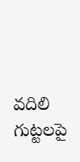వదిలి గుట్టలపై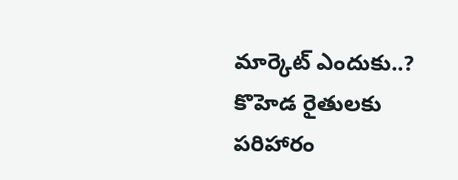మార్కెట్ ఎందుకు..?
కొహెడ రైతులకు పరిహారం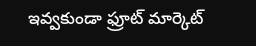ఇవ్వకుండా ఫ్రూట్ మార్కెట్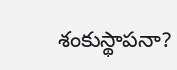శంకుస్థాపనా?